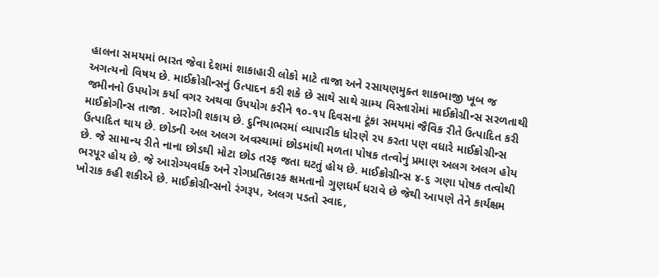હાલના સમયમાં ભારત જેવા દેશમાં શાકાહારી લોકો માટે તાજા અને રસાયણમુક્ત શાકભાજી ખૂબ જ અગત્યનો વિષય છે. માઈક્રોગ્રીન્સનું ઉત્પાદન કરી શકે છે સાથે સાથે ગ્રામ્ય વિસ્તારોમાં માઈક્રોગ્રીન્સ સરળતાથી જમીનનો ઉપયોગ કર્યા વગર અથવા ઉપયોગ કરીને ૧૦-૧૫ દિવસના ટૂંકા સમયમાં જૈવિક રીતે ઉત્પાદિત કરી માઈક્રોગીન્સ તાજા. આરોગી શકાય છે. દુનિયાભરમાં વ્યાપારીક ધોરણે ૨૫ કરતા પણ વધારે માઈક્રોગ્રીન્સ ઉત્પાદિત થાય છે. છોડની અલ અલગ અવસ્થામાં છોડમાંથી મળતા પોષક તત્વોનું પ્રમાણ અલગ અલગ હોય છે. જે સામાન્ય રીતે નાના છોડથી મોટા છોડ તરફ જતા ઘટતું હોય છે. માઈક્રોગ્રીન્સ ૪-૬ ગણા પોષક તત્વોથી ભરપૂર હોય છે. જે આરોગ્યવર્ધક અને રોગપ્રતિકારક ક્ષમતાનો ગુણધર્મ ધરાવે છે જેથી આપણે તેને કાર્યક્ષમ ખોરાક કહી શકીએ છે. માઈક્રોગ્રીન્સનો રંગરૂપ, અલગ પડતો સ્વાદ,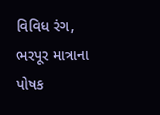વિવિધ રંગ, ભરપૂર માત્રાના પોષક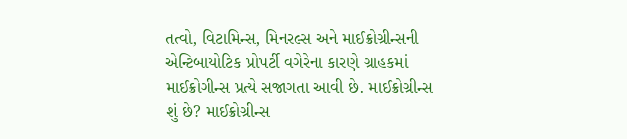તત્વો, વિટામિન્સ, મિનરલ્સ અને માઈક્રોગ્રીન્સની એન્ટિબાયોટિક પ્રોપર્ટી વગેરેના કારણે ગ્રાહકમાં માઈક્રોગીન્સ પ્રત્યે સજાગતા આવી છે. માઈક્રોગ્રીન્સ શું છે? માઈક્રોગ્રીન્સ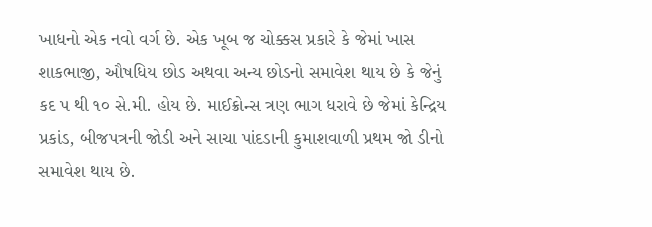ખાધનો એક નવો વર્ગ છે. એક ખૂબ જ ચોક્કસ પ્રકારે કે જેમાં ખાસ શાકભાજી, ઔષધિય છોડ અથવા અન્ય છોડનો સમાવેશ થાય છે કે જેનું કદ પ થી ૧૦ સે.મી. હોય છે. માઈક્રોન્સ ત્રણ ભાગ ધરાવે છે જેમાં કેન્દ્રિય પ્રકાંડ, બીજપત્રની જોડી અને સાચા પાંદડાની કુમાશવાળી પ્રથમ જો ડીનો સમાવેશ થાય છે.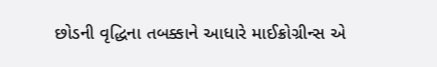છોડની વૃદ્ધિના તબક્કાને આધારે માઈક્રોગ્રીન્સ એ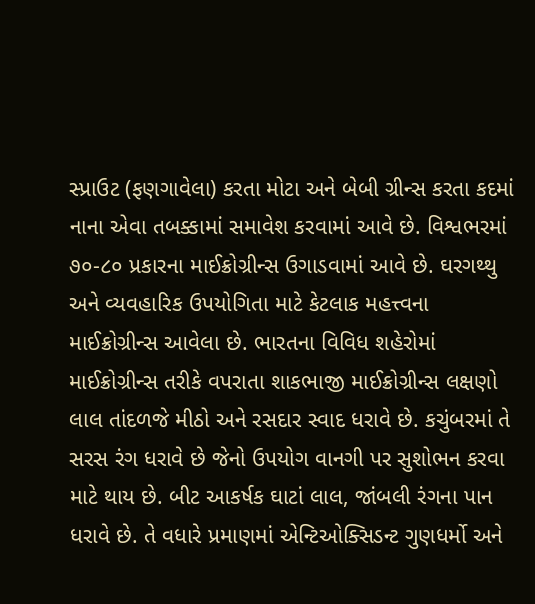સ્પ્રાઉટ (ફણગાવેલા) કરતા મોટા અને બેબી ગ્રીન્સ કરતા કદમાં નાના એવા તબક્કામાં સમાવેશ કરવામાં આવે છે. વિશ્વભરમાં ૭૦-૮૦ પ્રકારના માઈક્રોગ્રીન્સ ઉગાડવામાં આવે છે. ઘરગથ્થુ અને વ્યવહારિક ઉપયોગિતા માટે કેટલાક મહત્ત્વના માઈક્રોગ્રીન્સ આવેલા છે. ભારતના વિવિધ શહેરોમાં માઈક્રોગ્રીન્સ તરીકે વપરાતા શાકભાજી માઈક્રોગ્રીન્સ લક્ષણો લાલ તાંદળજે મીઠો અને રસદાર સ્વાદ ધરાવે છે. કચુંબરમાં તે સરસ રંગ ધરાવે છે જેનો ઉપયોગ વાનગી પર સુશોભન કરવા માટે થાય છે. બીટ આકર્ષક ઘાટાં લાલ, જાંબલી રંગના પાન ધરાવે છે. તે વધારે પ્રમાણમાં એન્ટિઓક્સિડન્ટ ગુણધર્મો અને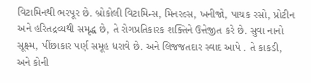વિટામિનથી ભરપૂર છે. બ્રોકોલી વિટામિન્સ, મિનરલ્સ, ખનીજો, પાચક રસો, પ્રોટીન અને હરિતદ્રવ્યથી સમૃદ્ધ છે, તે રોગપ્રતિકારક શક્તિને ઉત્તેજીત કરે છે. સુવા નાનો સૂક્ષ્મ, પીંછાકાર પર્ણ સમૂહ ધરાવે છે. અને લિજજતદાર સ્વાદ આપે . તે કાકડી, અને કોની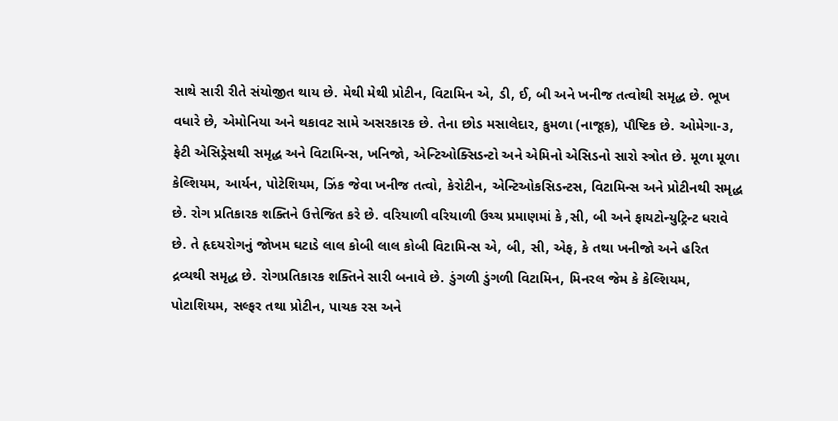સાથે સારી રીતે સંયોજીત થાય છે. મેથી મેથી પ્રોટીન, વિટામિન એ, ડી, ઈ, બી અને ખનીજ તત્વોથી સમૃદ્ધ છે. ભૂખ વધારે છે, એમોનિયા અને થકાવટ સામે અસરકારક છે. તેના છોડ મસાલેદાર, કુમળા (નાજૂક), પૌષ્ટિક છે. ઓમેગા-૩, ફેટી એસિડ્રેસથી સમૃદ્ધ અને વિટામિન્સ, ખનિજો, એન્ટિઓક્સિડન્ટો અને એમિનો એસિડનો સારો સ્ત્રોત છે. મૂળા મૂળા કેલ્શિયમ, આર્યન, પોટેશિયમ, ઝિંક જેવા ખનીજ તત્વો, કેરોટીન, એન્ટિઓકસિડન્ટસ, વિટામિન્સ અને પ્રોટીનથી સમૃદ્ધ છે. રોગ પ્રતિકારક શક્તિને ઉત્તેજિત કરે છે. વરિયાળી વરિયાળી ઉચ્ચ પ્રમાણમાં કે ,સી, બી અને ફાયટોન્યુટ્રિન્ટ ધરાવે છે. તે હૃદયરોગનું જોખમ ઘટાડે લાલ કોબી લાલ કોબી વિટામિન્સ એ, બી, સી, એફ, કે તથા ખનીજો અને હરિત દ્રવ્યથી સમૃદ્ધ છે. રોગપ્રતિકારક શક્તિને સારી બનાવે છે. ડુંગળી ડુંગળી વિટામિન, મિનરલ જેમ કે કેલ્શિયમ, પોટાશિયમ, સલ્ફર તથા પ્રોટીન, પાચક રસ અને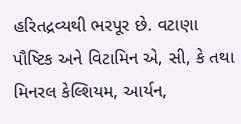હરિતદ્રવ્યથી ભરપૂર છે. વટાણા પૌષ્ટિક અને વિટામિન એ, સી, કે તથા મિનરલ કેલ્શિયમ, આર્યન,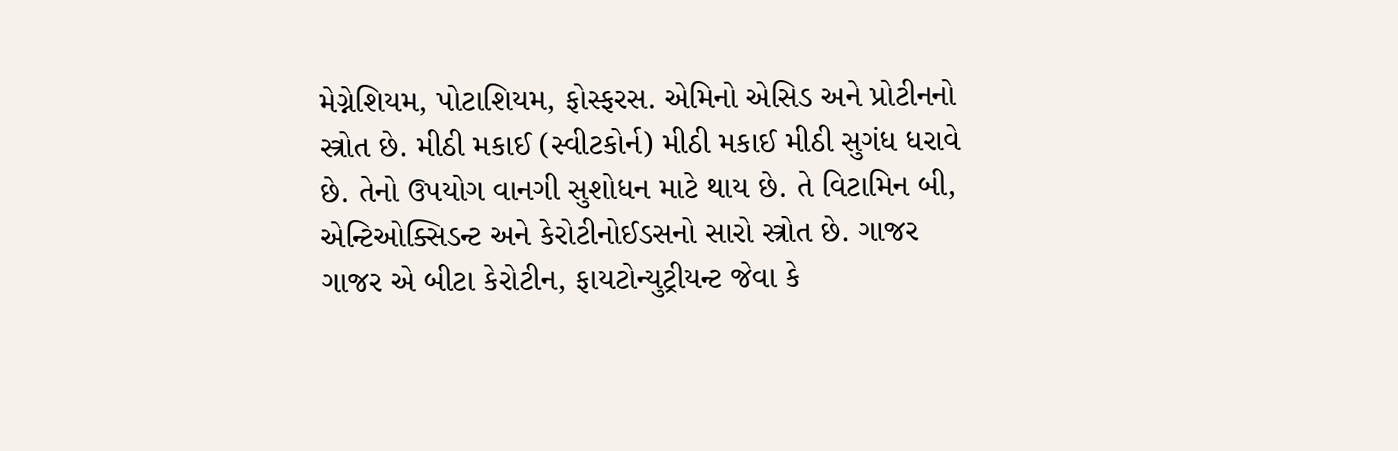મેગ્નેશિયમ, પોટાશિયમ, ફોસ્ફરસ. એમિનો એસિડ અને પ્રોટીનનો સ્ત્રોત છે. મીઠી મકાઈ (સ્વીટકોર્ન) મીઠી મકાઈ મીઠી સુગંધ ધરાવે છે. તેનો ઉપયોગ વાનગી સુશોધન માટે થાય છે. તે વિટામિન બી, એન્ટિઓક્સિડન્ટ અને કેરોટીનોઈડસનો સારો સ્ત્રોત છે. ગાજર ગાજર એ બીટા કેરોટીન, ફાયટોન્યુટ્રીયન્ટ જેવા કે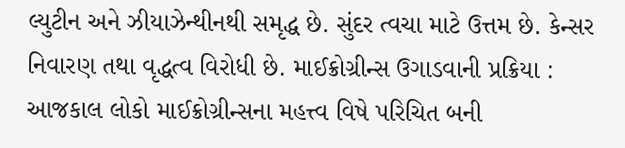લ્યુટીન અને ઝીયાઝેન્થીનથી સમૃદ્ધ છે. સુંદર ત્વચા માટે ઉત્તમ છે. કેન્સર નિવારણ તથા વૃદ્ધત્વ વિરોધી છે. માઈક્રોગ્રીન્સ ઉગાડવાની પ્રક્રિયા : આજકાલ લોકો માઈક્રોગ્રીન્સના મહત્ત્વ વિષે પરિચિત બની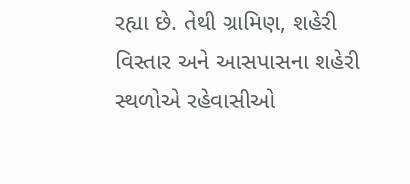રહ્યા છે. તેથી ગ્રામિણ, શહેરી વિસ્તાર અને આસપાસના શહેરી સ્થળોએ રહેવાસીઓ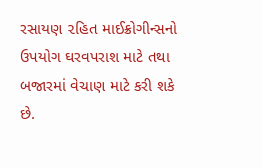રસાયણ ૨હિત માઈક્રોગીન્સનો ઉપયોગ ઘરવપરાશ માટે તથા બજારમાં વેચાણ માટે કરી શકે છે.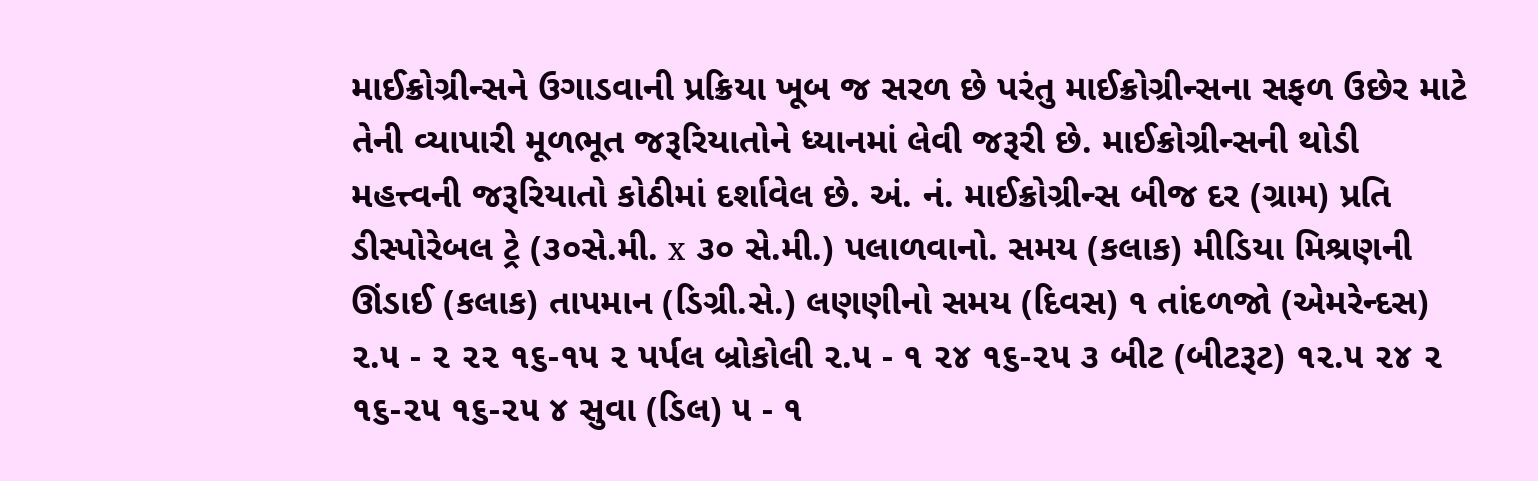માઈક્રોગ્રીન્સને ઉગાડવાની પ્રક્રિયા ખૂબ જ સરળ છે પરંતુ માઈક્રોગ્રીન્સના સફળ ઉછેર માટે તેની વ્યાપારી મૂળભૂત જરૂરિયાતોને ધ્યાનમાં લેવી જરૂરી છે. માઈક્રોગ્રીન્સની થોડી મહત્ત્વની જરૂરિયાતો કોઠીમાં દર્શાવેલ છે. અં. નં. માઈક્રોગ્રીન્સ બીજ દર (ગ્રામ) પ્રતિ ડીસ્પોરેબલ ટ્રે (૩૦સે.મી. x ૩૦ સે.મી.) પલાળવાનો. સમય (કલાક) મીડિયા મિશ્રણની ઊંડાઈ (કલાક) તાપમાન (ડિગ્રી.સે.) લણણીનો સમય (દિવસ) ૧ તાંદળજો (એમરેન્દસ) ૨.૫ - ૨ ૨૨ ૧૬-૧૫ ૨ પર્પલ બ્રોકોલી ૨.૫ - ૧ ૨૪ ૧૬-૨૫ ૩ બીટ (બીટરૂટ) ૧૨.૫ ૨૪ ૨ ૧૬-૨૫ ૧૬-૨૫ ૪ સુવા (ડિલ) ૫ - ૧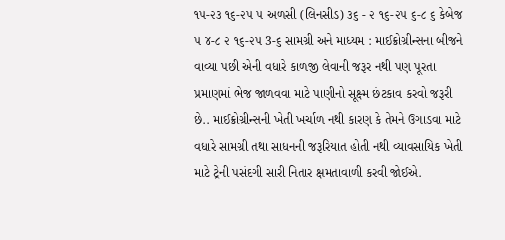૧૫-૨૩ ૧૬-૨૫ ૫ અળસી (લિનસીડ) ૩૬ - ૨ ૧૬-૨૫ ૬-૮ ૬ કેબેજ ૫ ૪-૮ ૨ ૧૬-૨૫ 3-૬ સામગ્રી અને માધ્યમ : માઈક્રોગ્રીન્સના બીજને વાવ્યા પછી એની વધારે કાળજી લેવાની જરૂર નથી પણ પૂરતા પ્રમાણમાં ભેજ જાળવવા માટે પાણીનો સૂક્ષ્મ છંટકાવ કરવો જરૂરી છે.. માઈક્રોગ્રીન્સની ખેતી ખર્ચાળ નથી કારણ કે તેમને ઉગાડવા માટે વધારે સામગ્રી તથા સાધનની જરૂરિયાત હોતી નથી વ્યાવસાયિક ખેતી માટે ટ્રેની પસંદગી સારી નિતાર ક્ષમતાવાળી કરવી જોઈએ.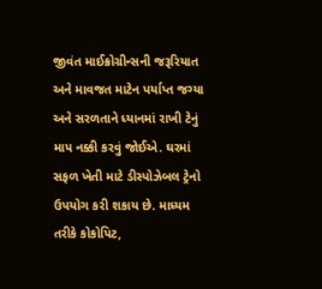જીવંત માઈક્રોગ્રીન્સની જરૂરિયાત અને માવજત માટેન પર્યાપ્ત જગ્યા અને સરળતાને ધ્યાનમાં રાખી ટેનું માપ નક્કી કરવું જોઈએ. ઘરમાં સફળ ખેતી માટે ડીસ્પોઝેબલ ટ્રેનો ઉપયોગ કરી શકાય છે. માધ્યમ તરીકે કોકોપિટ,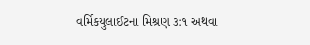વર્મિકયુલાઈટના મિશ્રણ ૩:૧ અથવા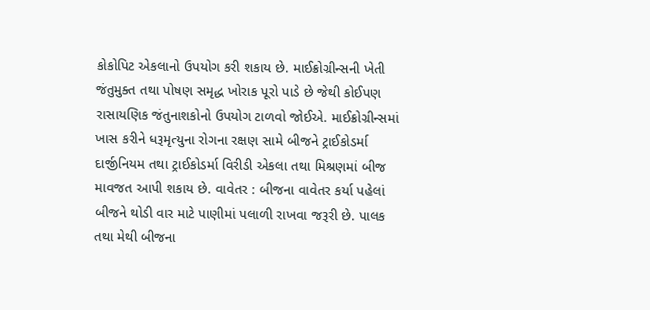કોકોપિટ એકલાનો ઉપયોગ કરી શકાય છે. માઈક્રોગ્રીન્સની ખેતી જંતુમુક્ત તથા પોષણ સમૃદ્ધ ખોરાક પૂરો પાડે છે જેથી કોઈપણ રાસાયણિક જંતુનાશકોનો ઉપયોગ ટાળવો જોઈએ. માઈક્રોગ્રીન્સમાં ખાસ કરીને ધરૂમૃત્યુના રોગના રક્ષણ સામે બીજને ટ્રાઈકોડર્મા દાર્જીનિયમ તથા ટ્રાઈકોડર્મા વિરીડી એકલા તથા મિશ્રણમાં બીજ માવજત આપી શકાય છે. વાવેતર : બીજના વાવેતર કર્યા પહેલાં બીજને થોડી વાર માટે પાણીમાં પલાળી રાખવા જરૂરી છે. પાલક તથા મેથી બીજના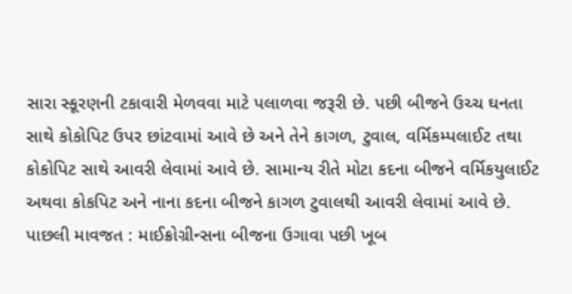સારા સ્કૂરણની ટકાવારી મેળવવા માટે પલાળવા જરૂરી છે. પછી બીજને ઉચ્ચ ઘનતા સાથે કોકોપિટ ઉપર છાંટવામાં આવે છે અને તેને કાગળ, ટુવાલ, વર્મિકમ્પલાઈટ તથા કોકોપિટ સાથે આવરી લેવામાં આવે છે. સામાન્ય રીતે મોટા કદના બીજને વર્મિકયુલાઈટ અથવા કોકપિટ અને નાના કદના બીજને કાગળ ટુવાલથી આવરી લેવામાં આવે છે. પાછલી માવજત : માઈક્રોગ્રીન્સના બીજના ઉગાવા પછી ખૂબ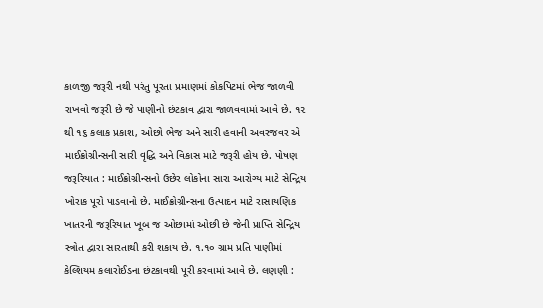કાળજી જરૂરી નથી પરંતુ પૂરતા પ્રમાણમાં કોકપિટમાં ભેજ જાળવી રાખવો જરૂરી છે જે પાણીનો છંટકાવ દ્વારા જાળવવામાં આવે છે. ૧૨ થી ૧૬ કલાક પ્રકાશ, ઓછો ભેજ અને સારી હવાની અવરજવર એ માઈક્રોગ્રીન્સની સારી વૃદ્ધિ અને વિકાસ માટે જરૂરી હોય છે. પોષણ જરૂરિયાત : માઈક્રોગ્રીન્સનો ઉછેર લોકોના સારા આરોગ્ય માટે સેન્દ્રિય ખોરાક પૂરો પાડવાનો છે. માઈક્રોગ્રીન્સના ઉત્પાદન માટે રાસાયણિક ખાતરની જરૂરિયાત ખૂબ જ ઓછામાં ઓછી છે જેની પ્રાપ્તિ સેન્દ્રિય સ્ત્રોત દ્વારા સારતાથી કરી શકાય છે. ૧.૧૦ ગ્રામ પ્રતિ પાણીમાં કેલ્શિયમ કલારોઈડના છંટકાવથી પૂરી કરવામાં આવે છે. લણણી :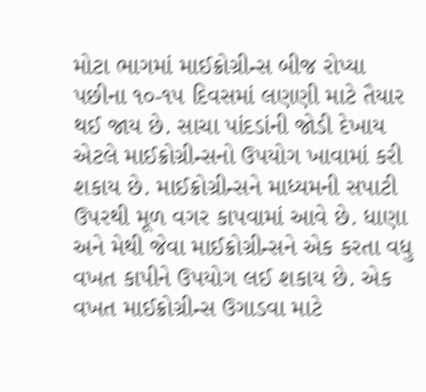મોટા ભાગમાં માઈક્રોગ્રીન્સ બીજ રોપ્યા પછીના ૧૦-૧૫ દિવસમાં લણણી માટે તૈયાર થઈ જાય છે. સાચા પાંદડાંની જોડી દેખાય એટલે માઈક્રોગ્રીન્સનો ઉપયોગ ખાવામાં કરી શકાય છે. માઈક્રોગ્રીન્સને માધ્યમની સપાટી ઉપરથી મૂળ વગર કાપવામાં આવે છે. ધાણા અને મેથી જેવા માઈક્રોગ્રીન્સને એક કરતા વધુ વખત કાપીને ઉપયોગ લઈ શકાય છે. એક વખત માઈક્રોગ્રીન્સ ઉગાડવા માટે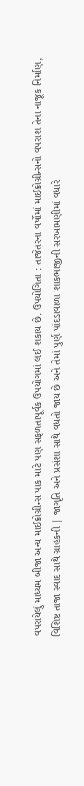વપરાયેલું માધ્યમ બીજા અન્ય માઈક્રોગ્રીન્સ પાક માટે પણ સફળતાપૂર્વક ઉપયોગમાં લઈ શકાય છે. ઉપયોગિતા : તાજેતરના વર્ષોમાં માઈક્રોગ્રીન્સનો વપરાશ તેના નાજૂક નિર્માણ, વિશિષ્ટ તાજા સ્વાદ સાથે ગ્રાહકની | જાગૃતિ અને પ્રસંશા સાથે વધતો જાય છે અને તેમાં પુર્ણ પાંદડાવાળા શાકભાજીની સરખામણીમાં વધારે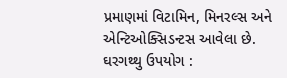પ્રમાણમાં વિટામિન, મિનરલ્સ અને એન્ટિઓક્સિડન્ટસ આવેલા છે. ઘરગથ્થુ ઉપયોગ :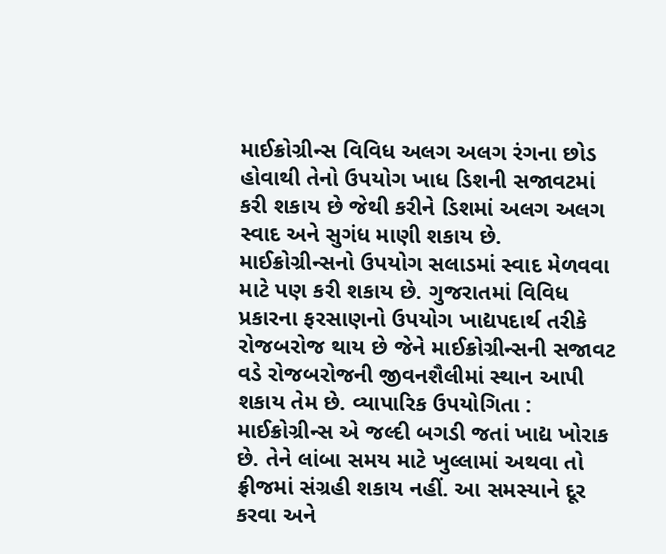માઈક્રોગ્રીન્સ વિવિધ અલગ અલગ રંગના છોડ હોવાથી તેનો ઉપયોગ ખાધ ડિશની સજાવટમાં કરી શકાય છે જેથી કરીને ડિશમાં અલગ અલગ સ્વાદ અને સુગંધ માણી શકાય છે. માઈક્રોગ્રીન્સનો ઉપયોગ સલાડમાં સ્વાદ મેળવવા માટે પણ કરી શકાય છે. ગુજરાતમાં વિવિધ પ્રકારના ફરસાણનો ઉપયોગ ખાદ્યપદાર્થ તરીકે રોજબરોજ થાય છે જેને માઈક્રોગ્રીન્સની સજાવટ વડે રોજબરોજની જીવનશૈલીમાં સ્થાન આપી શકાય તેમ છે. વ્યાપારિક ઉપયોગિતા : માઈક્રોગ્રીન્સ એ જલ્દી બગડી જતાં ખાદ્ય ખોરાક છે. તેને લાંબા સમય માટે ખુલ્લામાં અથવા તો ફ્રીજમાં સંગ્રહી શકાય નહીં. આ સમસ્યાને દૂર કરવા અને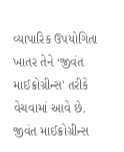વ્યાપારિક ઉપયોગિતા ખાતર તેને ‘જીવંત માઈક્રોગ્રીન્સ' તરીકે વેચવામાં આવે છે. જીવંત માઈક્રોગ્રીન્સ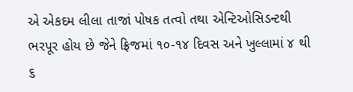એ એકદમ લીલા તાજાં પોષક તત્વો તથા એન્ટિઓસિડન્ટથી ભરપૂર હોય છે જેને ફ્રિજમાં ૧૦-૧૪ દિવસ અને ખુલ્લામાં ૪ થી ૬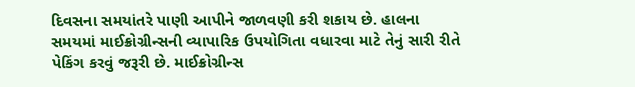દિવસના સમયાંતરે પાણી આપીને જાળવણી કરી શકાય છે. હાલના સમયમાં માઈક્રોગ્રીન્સની વ્યાપારિક ઉપયોગિતા વધારવા માટે તેનું સારી રીતે પેકિંગ કરવું જરૂરી છે. માઈક્રોગ્રીન્સ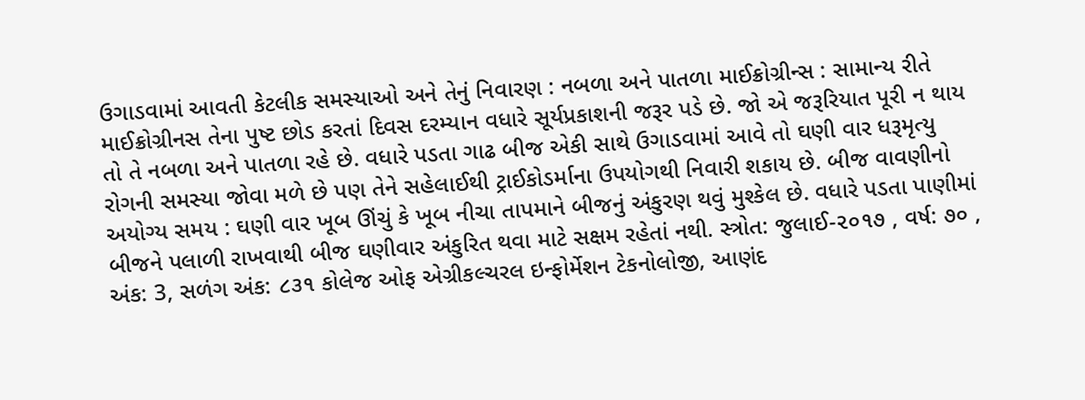ઉગાડવામાં આવતી કેટલીક સમસ્યાઓ અને તેનું નિવારણ : નબળા અને પાતળા માઈક્રોગ્રીન્સ : સામાન્ય રીતે માઈક્રોગ્રીનસ તેના પુષ્ટ છોડ કરતાં દિવસ દરમ્યાન વધારે સૂર્યપ્રકાશની જરૂર પડે છે. જો એ જરૂરિયાત પૂરી ન થાય તો તે નબળા અને પાતળા રહે છે. વધારે પડતા ગાઢ બીજ એકી સાથે ઉગાડવામાં આવે તો ઘણી વાર ધરૂમૃત્યુ રોગની સમસ્યા જોવા મળે છે પણ તેને સહેલાઈથી ટ્રાઈકોડર્માના ઉપયોગથી નિવારી શકાય છે. બીજ વાવણીનો અયોગ્ય સમય : ઘણી વાર ખૂબ ઊંચું કે ખૂબ નીચા તાપમાને બીજનું અંકુરણ થવું મુશ્કેલ છે. વધારે પડતા પાણીમાં બીજને પલાળી રાખવાથી બીજ ઘણીવાર અંકુરિત થવા માટે સક્ષમ રહેતાં નથી. સ્ત્રોત: જુલાઈ-૨૦૧૭ , વર્ષ: ૭૦ , અંક: 3, સળંગ અંક: ૮૩૧ કોલેજ ઓફ એગ્રીકલ્ચરલ ઇન્ફોર્મેશન ટેકનોલોજી, આણંદ